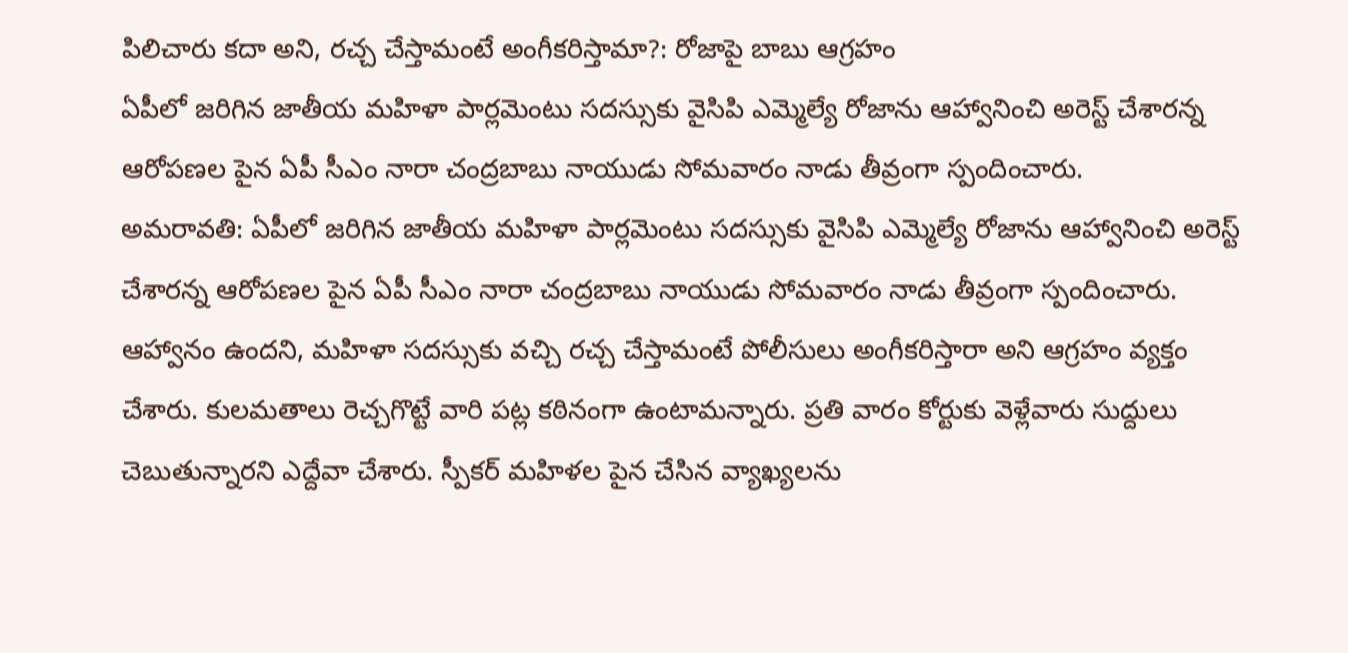పిలిచారు కదా అని, రచ్చ చేస్తామంటే అంగీకరిస్తామా?: రోజాపై బాబు ఆగ్రహం
ఏపీలో జరిగిన జాతీయ మహిళా పార్లమెంటు సదస్సుకు వైసిపి ఎమ్మెల్యే రోజాను ఆహ్వానించి అరెస్ట్ చేశారన్న ఆరోపణల పైన ఏపీ సీఎం నారా చంద్రబాబు నాయుడు సోమవారం నాడు తీవ్రంగా స్పందించారు.
అమరావతి: ఏపీలో జరిగిన జాతీయ మహిళా పార్లమెంటు సదస్సుకు వైసిపి ఎమ్మెల్యే రోజాను ఆహ్వానించి అరెస్ట్ చేశారన్న ఆరోపణల పైన ఏపీ సీఎం నారా చంద్రబాబు నాయుడు సోమవారం నాడు తీవ్రంగా స్పందించారు.
ఆహ్వానం ఉందని, మహిళా సదస్సుకు వచ్చి రచ్చ చేస్తామంటే పోలీసులు అంగీకరిస్తారా అని ఆగ్రహం వ్యక్తం చేశారు. కులమతాలు రెచ్చగొట్టే వారి పట్ల కఠినంగా ఉంటామన్నారు. ప్రతి వారం కోర్టుకు వెళ్లేవారు సుద్దులు చెబుతున్నారని ఎద్దేవా చేశారు. స్పీకర్ మహిళల పైన చేసిన వ్యాఖ్యలను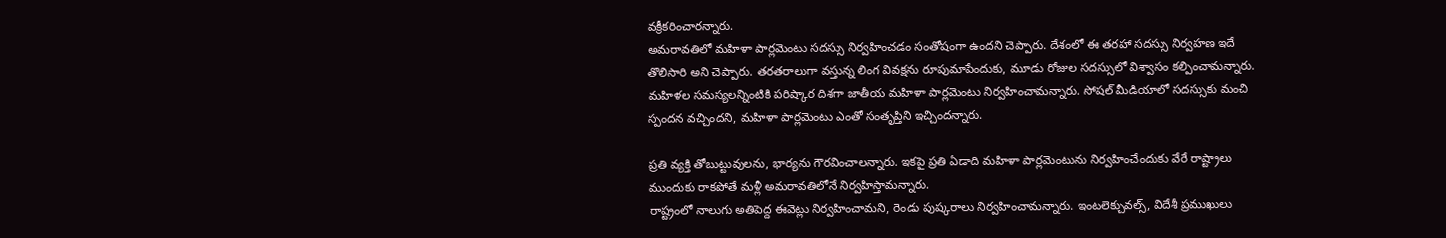వక్రీకరించారన్నారు.
అమరావతిలో మహిళా పార్లమెంటు సదస్సు నిర్వహించడం సంతోషంగా ఉందని చెప్పారు. దేశంలో ఈ తరహా సదస్సు నిర్వహణ ఇదే తొలిసారి అని చెప్పారు. తరతరాలుగా వస్తున్న లింగ వివక్షను రూపుమాపేందుకు, మూడు రోజుల సదస్సులో విశ్వాసం కల్పించామన్నారు.
మహిళల సమస్యలన్నింటికి పరిష్కార దిశగా జాతీయ మహిళా పార్లమెంటు నిర్వహించామన్నారు. సోషల్ మీడియాలో సదస్సుకు మంచి స్పందన వచ్చిందని, మహిళా పార్లమెంటు ఎంతో సంతృప్తిని ఇచ్చిందన్నారు.

ప్రతి వ్యక్తి తోబుట్టువులను, భార్యను గౌరవించాలన్నారు. ఇకపై ప్రతి ఏడాది మహిళా పార్లమెంటును నిర్వహించేందుకు వేరే రాష్ట్రాలు ముందుకు రాకపోతే మళ్లీ అమరావతిలోనే నిర్వహిస్తామన్నారు.
రాష్ట్రంలో నాలుగు అతిపెద్ద ఈవెట్లు నిర్వహించామని, రెండు పుష్కరాలు నిర్వహించామన్నారు. ఇంటలెక్చువల్స్, విదేశీ ప్రముఖులు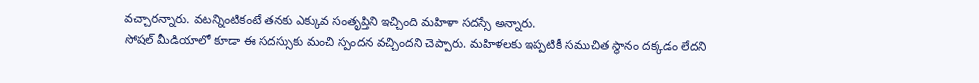వచ్చారన్నారు. వటన్నింటికంటే తనకు ఎక్కువ సంతృప్తిని ఇచ్చింది మహిళా సదస్సే అన్నారు.
సోషల్ మీడియాలో కూడా ఈ సదస్సుకు మంచి స్పందన వచ్చిందని చెప్పారు. మహిళలకు ఇప్పటికీ సముచిత స్థానం దక్కడం లేదని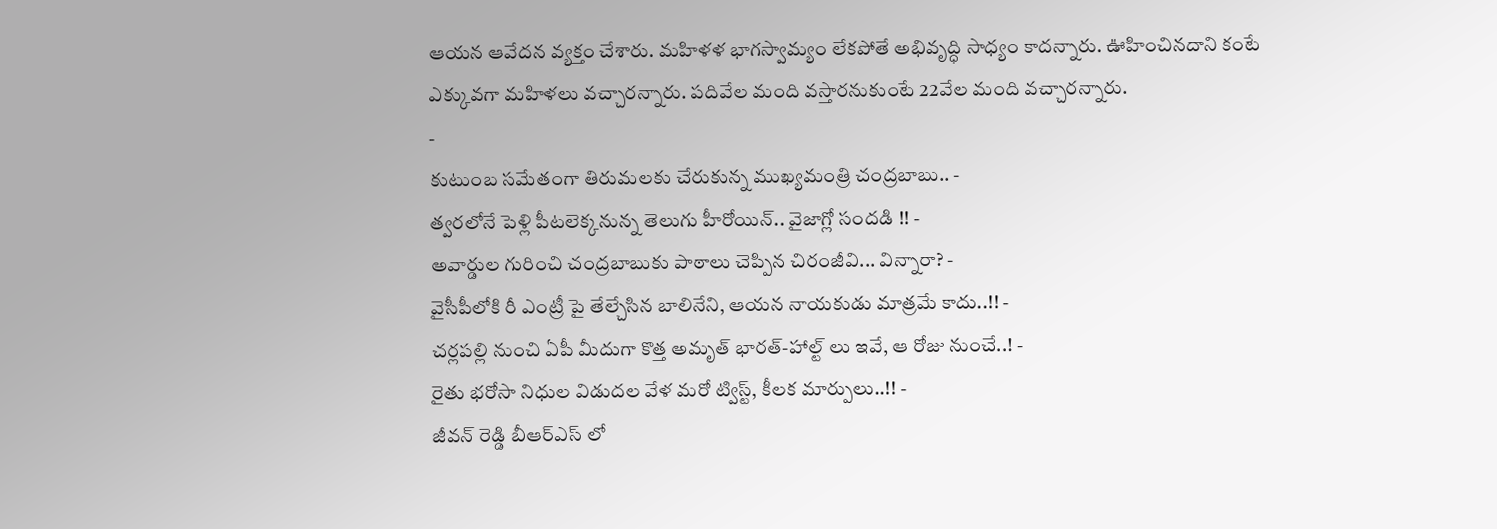ఆయన ఆవేదన వ్యక్తం చేశారు. మహిళళ భాగస్వామ్యం లేకపోతే అభివృద్ధి సాధ్యం కాదన్నారు. ఊహించినదాని కంటే ఎక్కువగా మహిళలు వచ్చారన్నారు. పదివేల మంది వస్తారనుకుంటే 22వేల మంది వచ్చారన్నారు.
-
కుటుంబ సమేతంగా తిరుమలకు చేరుకున్న ముఖ్యమంత్రి చంద్రబాబు.. -
త్వరలోనే పెళ్లి పీటలెక్కనున్న తెలుగు హీరోయిన్.. వైజాగ్లో సందడి !! -
అవార్డుల గురించి చంద్రబాబుకు పాఠాలు చెప్పిన చిరంజీవి... విన్నారా? -
వైసీపీలోకి రీ ఎంట్రీ పై తేల్చేసిన బాలినేని, ఆయన నాయకుడు మాత్రమే కాదు..!! -
చర్లపల్లి నుంచి ఏపీ మీదుగా కొత్త అమృత్ భారత్-హాల్ట్ లు ఇవే, ఆ రోజు నుంచే..! -
రైతు భరోసా నిధుల విడుదల వేళ మరో ట్విస్ట్, కీలక మార్పులు..!! -
జీవన్ రెడ్డి బీఆర్ఎస్ లో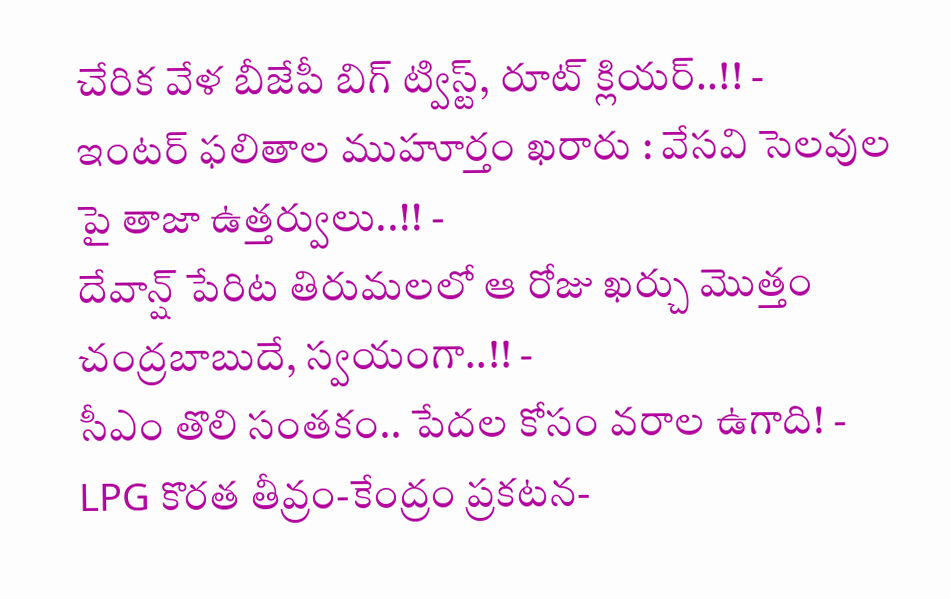చేరిక వేళ బీజేపీ బిగ్ ట్విస్ట్, రూట్ క్లియర్..!! -
ఇంటర్ ఫలితాల ముహూర్తం ఖరారు : వేసవి సెలవుల పై తాజా ఉత్తర్వులు..!! -
దేవాన్ష్ పేరిట తిరుమలలో ఆ రోజు ఖర్చు మొత్తం చంద్రబాబుదే, స్వయంగా..!! -
సీఎం తొలి సంతకం.. పేదల కోసం వరాల ఉగాది! -
LPG కొరత తీవ్రం-కేంద్రం ప్రకటన-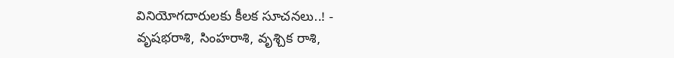వినియోగదారులకు కీలక సూచనలు..! -
వృషభరాశి, సింహరాశి, వృశ్చిక రాశి,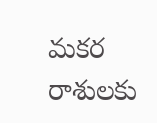మకర రాశులకు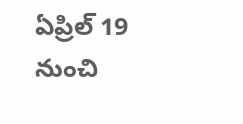ఏప్రిల్ 19 నుంచి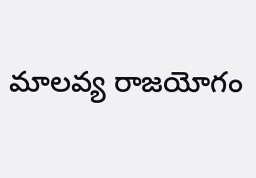మాలవ్య రాజయోగం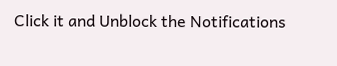Click it and Unblock the Notifications